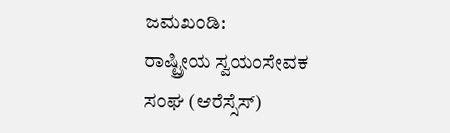ಜಮಖಂಡಿ:
ರಾಷ್ಟ್ರೀಯ ಸ್ವಯಂಸೇವಕ ಸಂಘ (ಆರೆಸ್ಸೆಸ್)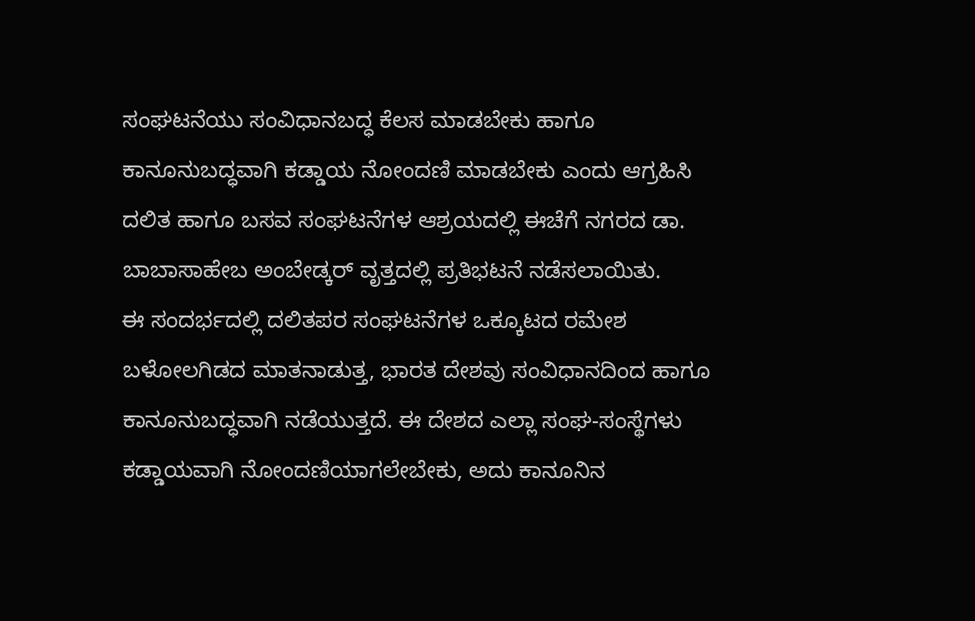ಸಂಘಟನೆಯು ಸಂವಿಧಾನಬದ್ಧ ಕೆಲಸ ಮಾಡಬೇಕು ಹಾಗೂ ಕಾನೂನುಬದ್ಧವಾಗಿ ಕಡ್ಡಾಯ ನೋಂದಣಿ ಮಾಡಬೇಕು ಎಂದು ಆಗ್ರಹಿಸಿ ದಲಿತ ಹಾಗೂ ಬಸವ ಸಂಘಟನೆಗಳ ಆಶ್ರಯದಲ್ಲಿ ಈಚೆಗೆ ನಗರದ ಡಾ. ಬಾಬಾಸಾಹೇಬ ಅಂಬೇಡ್ಕರ್ ವೃತ್ತದಲ್ಲಿ ಪ್ರತಿಭಟನೆ ನಡೆಸಲಾಯಿತು.
ಈ ಸಂದರ್ಭದಲ್ಲಿ ದಲಿತಪರ ಸಂಘಟನೆಗಳ ಒಕ್ಕೂಟದ ರಮೇಶ ಬಳೋಲಗಿಡದ ಮಾತನಾಡುತ್ತ, ಭಾರತ ದೇಶವು ಸಂವಿಧಾನದಿಂದ ಹಾಗೂ ಕಾನೂನುಬದ್ಧವಾಗಿ ನಡೆಯುತ್ತದೆ. ಈ ದೇಶದ ಎಲ್ಲಾ ಸಂಘ-ಸಂಸ್ಥೆಗಳು ಕಡ್ಡಾಯವಾಗಿ ನೋಂದಣಿಯಾಗಲೇಬೇಕು, ಅದು ಕಾನೂನಿನ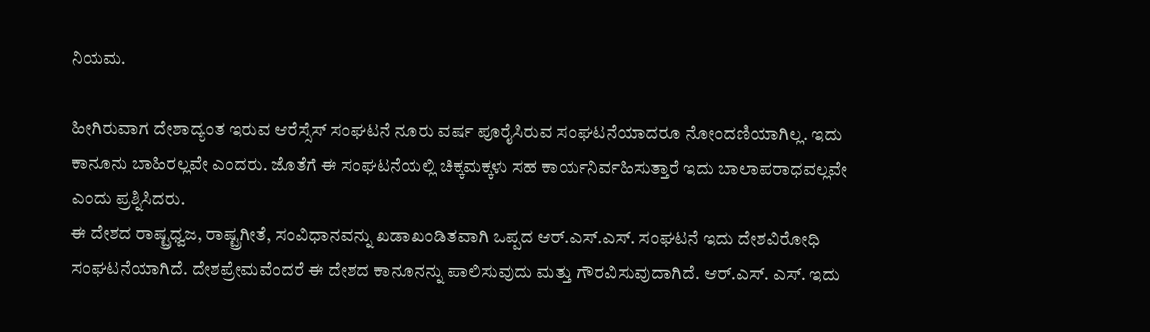ನಿಯಮ.

ಹೀಗಿರುವಾಗ ದೇಶಾದ್ಯಂತ ಇರುವ ಆರೆಸ್ಸೆಸ್ ಸಂಘಟನೆ ನೂರು ವರ್ಷ ಪೂರೈಸಿರುವ ಸಂಘಟನೆಯಾದರೂ ನೋಂದಣಿಯಾಗಿಲ್ಲ. ಇದು ಕಾನೂನು ಬಾಹಿರಲ್ಲವೇ ಎಂದರು. ಜೊತೆಗೆ ಈ ಸಂಘಟನೆಯಲ್ಲಿ ಚಿಕ್ಕಮಕ್ಕಳು ಸಹ ಕಾರ್ಯನಿರ್ವಹಿಸುತ್ತಾರೆ ಇದು ಬಾಲಾಪರಾಧವಲ್ಲವೇ ಎಂದು ಪ್ರಶ್ನಿಸಿದರು.
ಈ ದೇಶದ ರಾಷ್ಟ್ರಧ್ವಜ, ರಾಷ್ಟ್ರಗೀತೆ, ಸಂವಿಧಾನವನ್ನು ಖಡಾಖಂಡಿತವಾಗಿ ಒಪ್ಪದ ಆರ್.ಎಸ್.ಎಸ್. ಸಂಘಟನೆ ಇದು ದೇಶವಿರೋಧಿ ಸಂಘಟನೆಯಾಗಿದೆ. ದೇಶಪ್ರೇಮವೆಂದರೆ ಈ ದೇಶದ ಕಾನೂನನ್ನು ಪಾಲಿಸುವುದು ಮತ್ತು ಗೌರವಿಸುವುದಾಗಿದೆ. ಆರ್.ಎಸ್. ಎಸ್. ಇದು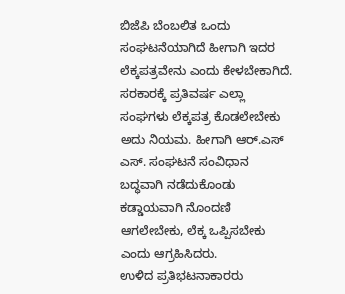ಬಿಜೆಪಿ ಬೆಂಬಲಿತ ಒಂದು ಸಂಘಟನೆಯಾಗಿದೆ ಹೀಗಾಗಿ ಇದರ ಲೆಕ್ಕಪತ್ರವೇನು ಎಂದು ಕೇಳಬೇಕಾಗಿದೆ.
ಸರಕಾರಕ್ಕೆ ಪ್ರತಿವರ್ಷ ಎಲ್ಲಾ ಸಂಘಗಳು ಲೆಕ್ಕಪತ್ರ ಕೊಡಲೇಬೇಕು ಅದು ನಿಯಮ. ಹೀಗಾಗಿ ಆರ್.ಎಸ್ ಎಸ್. ಸಂಘಟನೆ ಸಂವಿಧಾನ ಬದ್ಧವಾಗಿ ನಡೆದುಕೊಂಡು ಕಡ್ಡಾಯವಾಗಿ ನೊಂದಣಿ ಆಗಲೇಬೇಕು, ಲೆಕ್ಕ ಒಪ್ಪಿಸಬೇಕು ಎಂದು ಆಗ್ರಹಿಸಿದರು.
ಉಳಿದ ಪ್ರತಿಭಟನಾಕಾರರು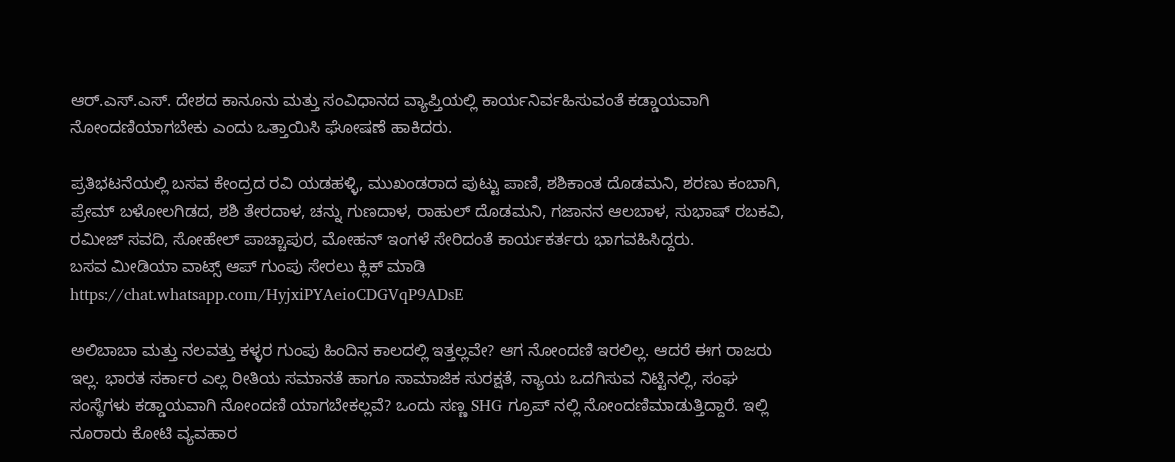ಆರ್.ಎಸ್.ಎಸ್. ದೇಶದ ಕಾನೂನು ಮತ್ತು ಸಂವಿಧಾನದ ವ್ಯಾಪ್ತಿಯಲ್ಲಿ ಕಾರ್ಯನಿರ್ವಹಿಸುವಂತೆ ಕಡ್ಡಾಯವಾಗಿ ನೋಂದಣಿಯಾಗಬೇಕು ಎಂದು ಒತ್ತಾಯಿಸಿ ಘೋಷಣೆ ಹಾಕಿದರು.

ಪ್ರತಿಭಟನೆಯಲ್ಲಿ ಬಸವ ಕೇಂದ್ರದ ರವಿ ಯಡಹಳ್ಳಿ, ಮುಖಂಡರಾದ ಪುಟ್ಟು ಪಾಣಿ, ಶಶಿಕಾಂತ ದೊಡಮನಿ, ಶರಣು ಕಂಬಾಗಿ, ಪ್ರೇಮ್ ಬಳೋಲಗಿಡದ, ಶಶಿ ತೇರದಾಳ, ಚನ್ನು ಗುಣದಾಳ, ರಾಹುಲ್ ದೊಡಮನಿ, ಗಜಾನನ ಆಲಬಾಳ, ಸುಭಾಷ್ ರಬಕವಿ, ರಮೀಜ್ ಸವದಿ, ಸೋಹೇಲ್ ಪಾಚ್ಚಾಪುರ, ಮೋಹನ್ ಇಂಗಳೆ ಸೇರಿದಂತೆ ಕಾರ್ಯಕರ್ತರು ಭಾಗವಹಿಸಿದ್ದರು.
ಬಸವ ಮೀಡಿಯಾ ವಾಟ್ಸ್ ಆಪ್ ಗುಂಪು ಸೇರಲು ಕ್ಲಿಕ್ ಮಾಡಿ
https://chat.whatsapp.com/HyjxiPYAeioCDGVqP9ADsE

ಅಲಿಬಾಬಾ ಮತ್ತು ನಲವತ್ತು ಕಳ್ಳರ ಗುಂಪು ಹಿಂದಿನ ಕಾಲದಲ್ಲಿ ಇತ್ತಲ್ಲವೇ? ಆಗ ನೋಂದಣಿ ಇರಲಿಲ್ಲ. ಆದರೆ ಈಗ ರಾಜರು ಇಲ್ಲ. ಭಾರತ ಸರ್ಕಾರ ಎಲ್ಲ ರೀತಿಯ ಸಮಾನತೆ ಹಾಗೂ ಸಾಮಾಜಿಕ ಸುರಕ್ಷತೆ, ನ್ಯಾಯ ಒದಗಿಸುವ ನಿಟ್ಟಿನಲ್ಲಿ, ಸಂಘ ಸಂಸ್ಥೆಗಳು ಕಡ್ಡಾಯವಾಗಿ ನೋಂದಣಿ ಯಾಗಬೇಕಲ್ಲವೆ? ಒಂದು ಸಣ್ಣ SHG ಗ್ರೂಪ್ ನಲ್ಲಿ ನೋಂದಣಿಮಾಡುತ್ತಿದ್ದಾರೆ. ಇಲ್ಲಿ ನೂರಾರು ಕೋಟಿ ವ್ಯವಹಾರ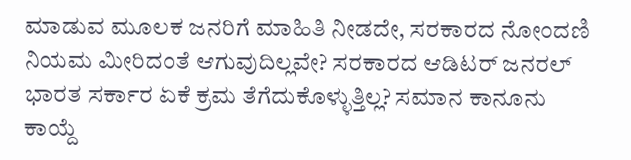ಮಾಡುವ ಮೂಲಕ ಜನರಿಗೆ ಮಾಹಿತಿ ನೀಡದೇ, ಸರಕಾರದ ನೋಂದಣಿ ನಿಯಮ ಮೀರಿದಂತೆ ಆಗುವುದಿಲ್ಲವೇ? ಸರಕಾರದ ಆಡಿಟರ್ ಜನರಲ್ ಭಾರತ ಸರ್ಕಾರ ಏಕೆ ಕ್ರಮ ತೆಗೆದುಕೊಳ್ಳುತ್ತಿಲ್ಲ? ಸಮಾನ ಕಾನೂನು ಕಾಯ್ದೆ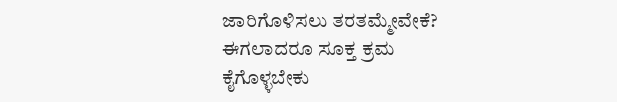ಜಾರಿಗೊಳಿಸಲು ತರತಮ್ಮೇವೇಕೆ?
ಈಗಲಾದರೂ ಸೂಕ್ತ ಕ್ರಮ ಕೈಗೊಳ್ಳಬೇಕು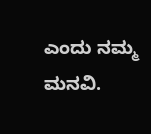ಎಂದು ನಮ್ಮ ಮನವಿ.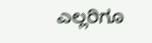ಎಲ್ಲರಿಗೂ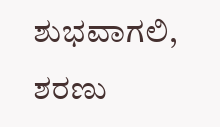ಶುಭವಾಗಲಿ, ಶರಣು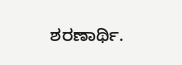ಶರಣಾರ್ಥಿ.